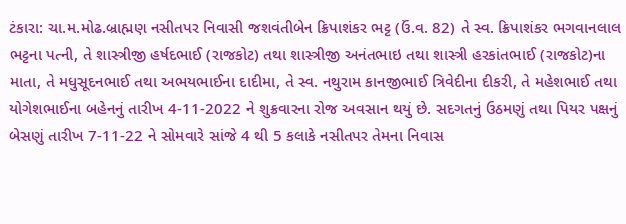ટંકારા: ચા.મ.મોઢ.બ્રાહ્મણ નસીતપર નિવાસી જશવંતીબેન ક્રિપાશંકર ભટ્ટ (ઉં.વ. 82) તે સ્વ. ક્રિપાશંકર ભગવાનલાલ ભટ્ટના પત્ની, તે શાસ્ત્રીજી હર્ષદભાઈ (રાજકોટ) તથા શાસ્ત્રીજી અનંતભાઇ તથા શાસ્ત્રી હરકાંતભાઈ (રાજકોટ)ના માતા, તે મધુસૂદનભાઈ તથા અભયભાઈના દાદીમા, તે સ્વ. નથુરામ કાનજીભાઈ ત્રિવેદીના દીકરી, તે મહેશભાઈ તથા યોગેશભાઈના બહેનનું તારીખ 4-11-2022 ને શુક્રવારના રોજ અવસાન થયું છે. સદગતનું ઉઠમણું તથા પિયર પક્ષનું બેસણું તારીખ 7-11-22 ને સોમવારે સાંજે 4 થી 5 કલાકે નસીતપર તેમના નિવાસ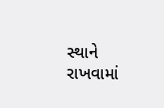સ્થાને રાખવામાં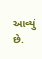આવ્યું છે.